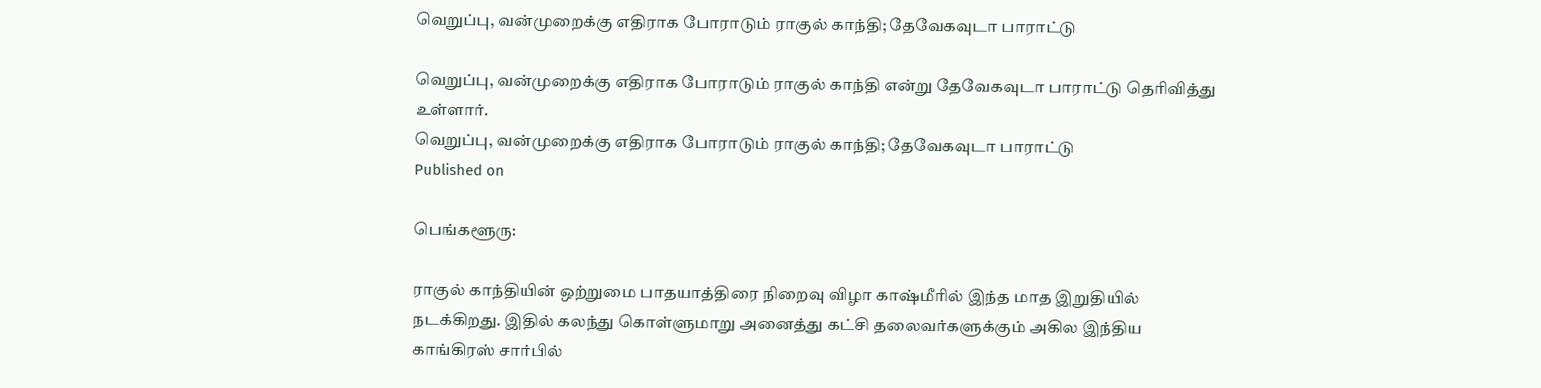வெறுப்பு, வன்முறைக்கு எதிராக போராடும் ராகுல் காந்தி; தேவேகவுடா பாராட்டு

வெறுப்பு, வன்முறைக்கு எதிராக போராடும் ராகுல் காந்தி என்று தேவேகவுடா பாராட்டு தெரிவித்து உள்ளார்.
வெறுப்பு, வன்முறைக்கு எதிராக போராடும் ராகுல் காந்தி; தேவேகவுடா பாராட்டு
Published on

பெங்களூரு:

ராகுல் காந்தியின் ஒற்றுமை பாதயாத்திரை நிறைவு விழா காஷ்மீரில் இந்த மாத இறுதியில் நடக்கிறது. இதில் கலந்து கொள்ளுமாறு அனைத்து கட்சி தலைவர்களுக்கும் அகில இந்திய காங்கிரஸ் சார்பில்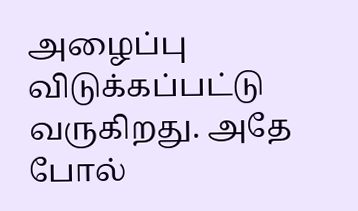அழைப்பு விடுக்கப்பட்டு வருகிறது. அதே போல்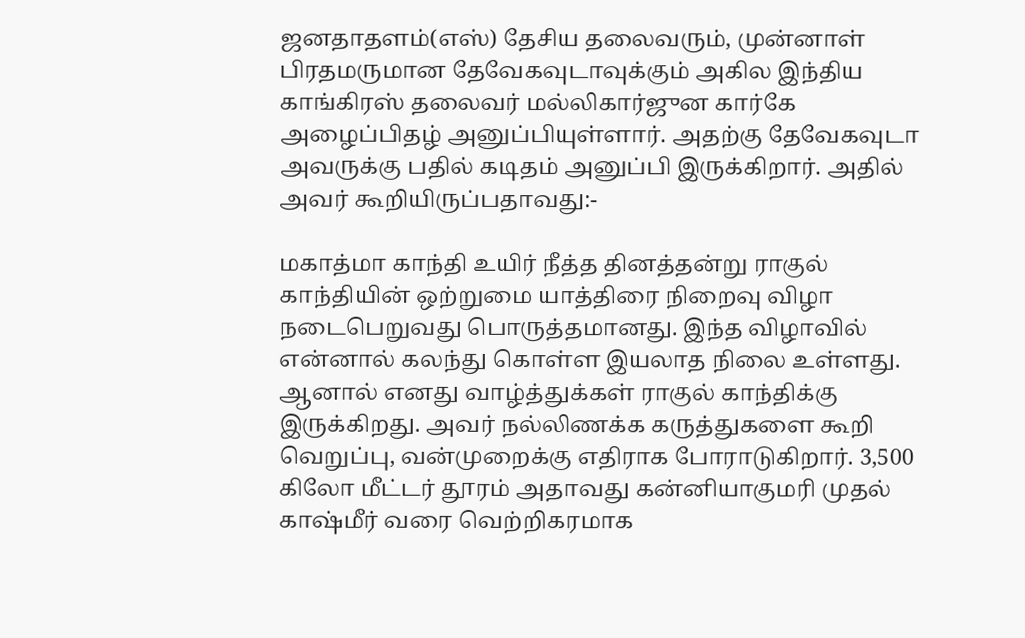ஜனதாதளம்(எஸ்) தேசிய தலைவரும், முன்னாள் பிரதமருமான தேவேகவுடாவுக்கும் அகில இந்திய காங்கிரஸ் தலைவர் மல்லிகார்ஜுன கார்கே அழைப்பிதழ் அனுப்பியுள்ளார். அதற்கு தேவேகவுடா அவருக்கு பதில் கடிதம் அனுப்பி இருக்கிறார். அதில் அவர் கூறியிருப்பதாவது:-

மகாத்மா காந்தி உயிர் நீத்த தினத்தன்று ராகுல் காந்தியின் ஒற்றுமை யாத்திரை நிறைவு விழா நடைபெறுவது பொருத்தமானது. இந்த விழாவில் என்னால் கலந்து கொள்ள இயலாத நிலை உள்ளது. ஆனால் எனது வாழ்த்துக்கள் ராகுல் காந்திக்கு இருக்கிறது. அவர் நல்லிணக்க கருத்துகளை கூறி வெறுப்பு, வன்முறைக்கு எதிராக போராடுகிறார். 3,500 கிலோ மீட்டர் தூரம் அதாவது கன்னியாகுமரி முதல் காஷ்மீர் வரை வெற்றிகரமாக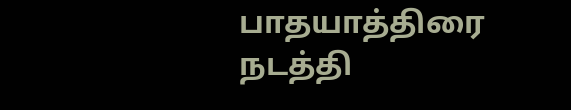பாதயாத்திரை நடத்தி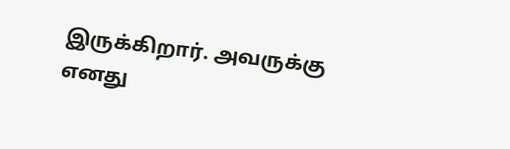இருக்கிறார். அவருக்கு எனது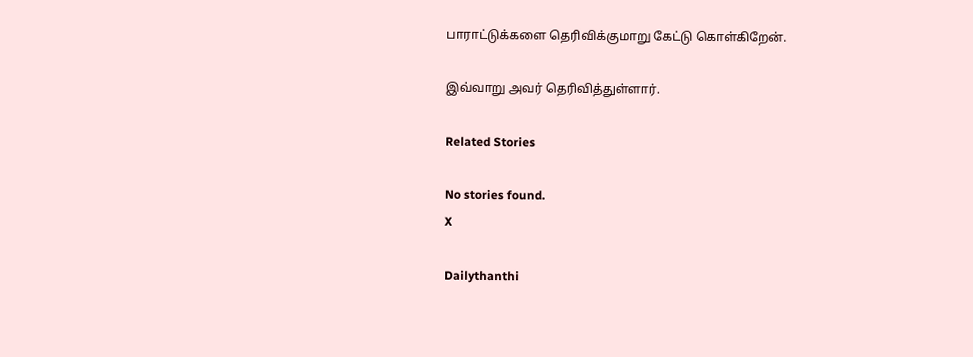பாராட்டுக்களை தெரிவிக்குமாறு கேட்டு கொள்கிறேன்.

இவ்வாறு அவர் தெரிவித்துள்ளார்.

Related Stories

No stories found.
X

Dailythanthi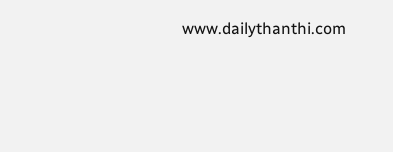www.dailythanthi.com